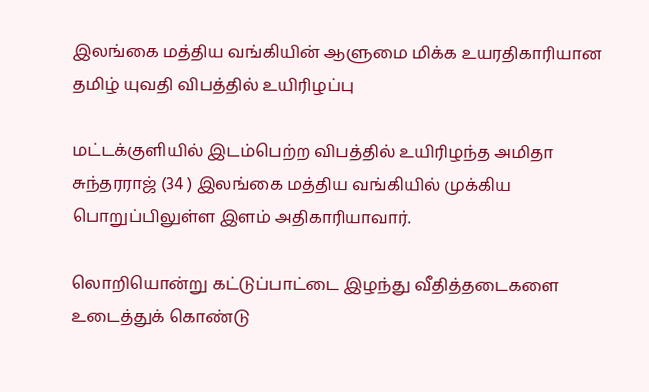இலங்கை மத்திய வங்கியின் ஆளுமை மிக்க உயரதிகாரியான தமிழ் யுவதி விபத்தில் உயிரிழப்பு

மட்டக்குளியில் இடம்பெற்ற விபத்தில் உயிரிழந்த அமிதா சுந்தரராஜ் (34 ) இலங்கை மத்திய வங்கியில் முக்கிய பொறுப்பிலுள்ள இளம் அதிகாரியாவார்.

லொறியொன்று கட்டுப்பாட்டை இழந்து வீதித்தடைகளை உடைத்துக் கொண்டு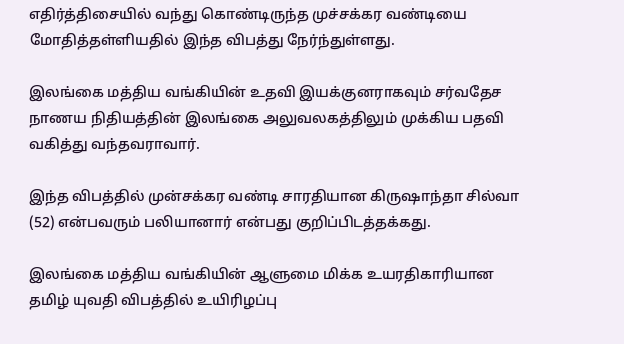எதிர்த்திசையில் வந்து கொண்டிருந்த முச்சக்கர வண்டியை மோதித்தள்ளியதில் இந்த விபத்து நேர்ந்துள்ளது.

இலங்கை மத்திய வங்கியின் உதவி இயக்குனராகவும் சர்வதேச நாணய நிதியத்தின் இலங்கை அலுவலகத்திலும் முக்கிய பதவி வகித்து வந்தவராவார்.

இந்த விபத்தில் முன்சக்கர வண்டி சாரதியான கிருஷாந்தா சில்வா (52) என்பவரும் பலியானார் என்பது குறிப்பிடத்தக்கது.

இலங்கை மத்திய வங்கியின் ஆளுமை மிக்க உயரதிகாரியான தமிழ் யுவதி விபத்தில் உயிரிழப்பு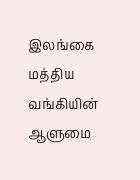இலங்கை மத்திய வங்கியின் ஆளுமை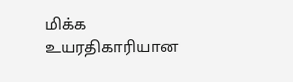மிக்க உயரதிகாரியான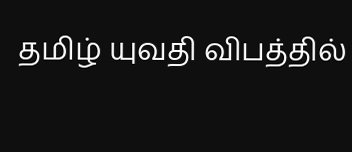தமிழ் யுவதி விபத்தில்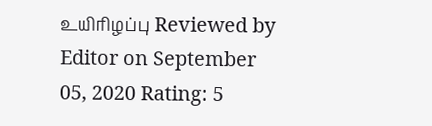உயிரிழப்பு Reviewed by Editor on September 05, 2020 Rating: 5